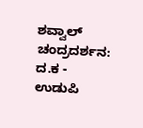ಶವ್ವಾಲ್ ಚಂದ್ರದರ್ಶನ: ದ.ಕ - ಉಡುಪಿ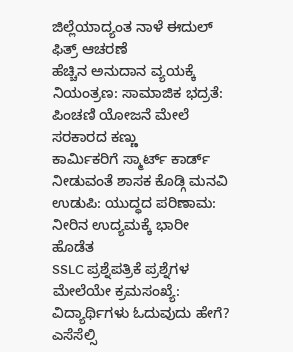ಜಿಲ್ಲೆಯಾದ್ಯಂತ ನಾಳೆ ಈದುಲ್ ಫಿತ್ರ್ ಆಚರಣೆ
ಹೆಚ್ಚಿನ ಅನುದಾನ ವ್ಯಯಕ್ಕೆ ನಿಯಂತ್ರಣ: ಸಾಮಾಜಿಕ ಭದ್ರತೆ: ಪಿಂಚಣಿ ಯೋಜನೆ ಮೇಲೆ ಸರಕಾರದ ಕಣ್ಣು
ಕಾರ್ಮಿಕರಿಗೆ ಸ್ಮಾರ್ಟ್ ಕಾರ್ಡ್ ನೀಡುವಂತೆ ಶಾಸಕ ಕೊಡ್ಗಿ ಮನವಿ
ಉಡುಪಿ: ಯುದ್ಧದ ಪರಿಣಾಮ: ನೀರಿನ ಉದ್ಯಮಕ್ಕೆ ಭಾರೀ ಹೊಡೆತ
SSLC ಪ್ರಶ್ನೆಪತ್ರಿಕೆ ಪ್ರಶ್ನೆಗಳ ಮೇಲೆಯೇ ಕ್ರಮಸಂಖ್ಯೆ: ವಿದ್ಯಾರ್ಥಿಗಳು ಓದುವುದು ಹೇಗೆ?
ಎಸೆಸೆಲ್ಸಿ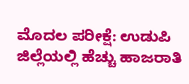ಮೊದಲ ಪರೀಕ್ಷೆ: ಉಡುಪಿ ಜಿಲ್ಲೆಯಲ್ಲಿ ಹೆಚ್ಚು ಹಾಜರಾತಿ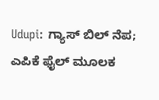Udupi: ಗ್ಯಾಸ್ ಬಿಲ್ ನೆಪ; ಎಪಿಕೆ ಫೈಲ್ ಮೂಲಕ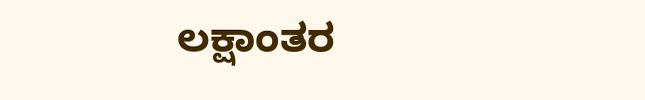ಲಕ್ಷಾಂತರ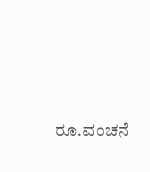ರೂ.ವಂಚನೆ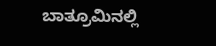ಬಾತ್ರೂಮಿನಲ್ಲಿ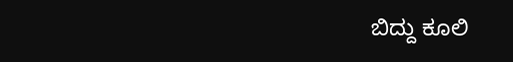ಬಿದ್ದು ಕೂಲಿ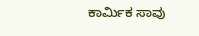ಕಾರ್ಮಿಕ ಸಾವು